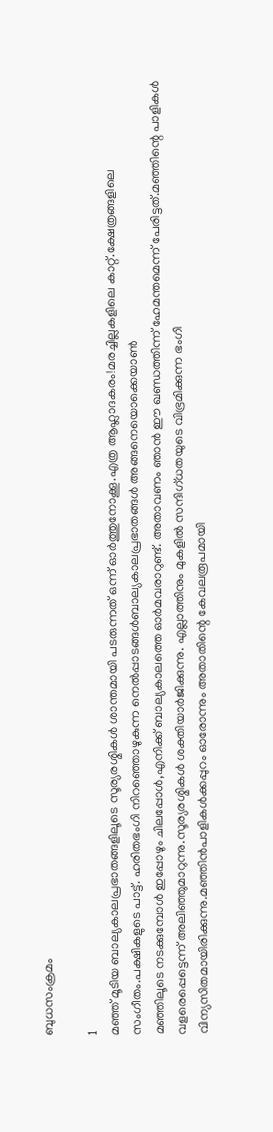ബുധസംക്രമം

1
മഞ്ഞ്‌ മൂടിയ ബാല്യകാലപ്രഭാതങ്ങളിലൂടെ സൂര്യരശ്മികള്‍ ശാന്തമായി പടരുന്നത്‌ ഒന്ന് ഓര്‍ത്തുനോക്കൂ.എത്ര ആഹ്ലാദകരം!മരച്ചില്ലകളിലെ കാറ്റ്‌.ക്ഷേത്രങ്ങളിലെ സംഗീതം.പക്ഷികളുടെ പാട്ട്‌. ഹരിതഭംഗി നിറഞ്ഞൊഴുകുന്ന നെല്‍പ്പാടങ്ങള്‍ബാല്യകാലപ്രഭാതങ്ങള്‍ അങ്ങനെയൊക്കെയാണ്‍
മഞ്ഞിലൂടെ നടക്കുമ്പോള്‍ ഇപ്പോഴും ചിലപ്പോള്‍,എനിക്ക്‌ ബാല്യകാലത്തെ ഓര്‍മവരാറുണ്ട്‌. അതാവണം ഞാന്‍ ഈ ഖണ്ഡത്തിന്ന് ഹേമന്തമെന്ന് പേരിട്ടത്‌.മഞ്ഞിന്റെ പാളികള്‍ വളരെപ്പെട്ടെന്ന് അലിഞ്ഞുമാറുന്നു.സൂര്യരശ്മികള്‍ ശക്തിയാര്‍ജിക്കുന്നു. എല്ലാത്തിനും മുകളില്‍ സന്ദിഗ്ധതയുടെ വിഭ്രമിക്കുന്ന ഭംഗി വിന്യസിതമായിരിക്കുന്നു.മഞ്ഞിന്‍പാളികള്‍ക്കപ്പുറം ഓരോന്നും അതാതിന്റെ കേവലരൂപമായി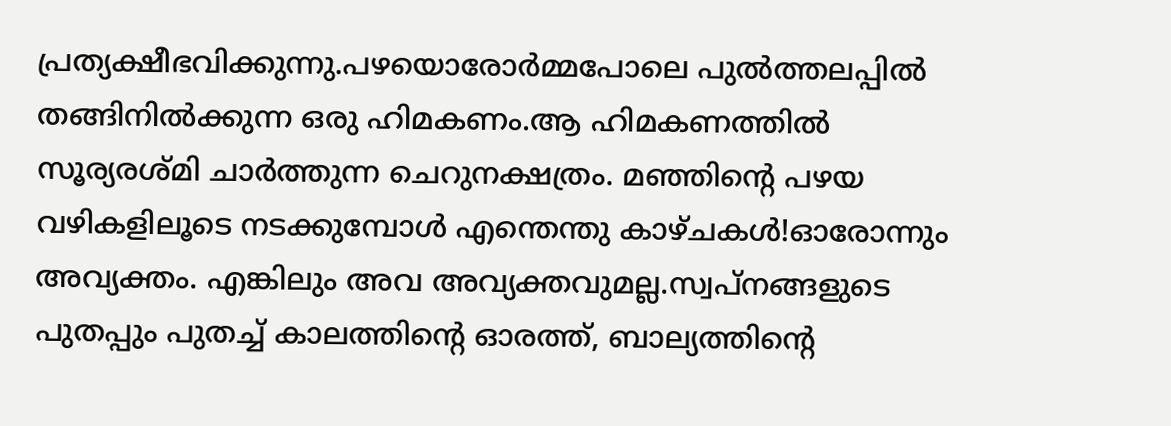പ്രത്യക്ഷീഭവിക്കുന്നു.പഴയൊരോര്‍മ്മപോലെ പുല്‍ത്തലപ്പില്‍ തങ്ങിനില്‍ക്കുന്ന ഒരു ഹിമകണം.ആ ഹിമകണത്തില്‍ സൂര്യരശ്മി ചാര്‍ത്തുന്ന ചെറുനക്ഷത്രം. മഞ്ഞിന്റെ പഴയ വഴികളിലൂടെ നടക്കുമ്പോള്‍ എന്തെന്തു കാഴ്ചകള്‍!ഓരോന്നും അവ്യക്തം. എങ്കിലും അവ അവ്യക്തവുമല്ല.സ്വപ്നങ്ങളുടെ പുതപ്പും പുതച്ച്‌ കാലത്തിന്റെ ഓരത്ത്‌, ബാല്യത്തിന്റെ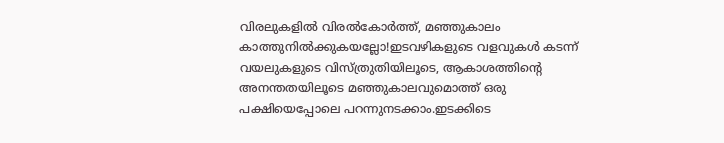വിരലുകളില്‍ വിരല്‍കോര്‍ത്ത്‌, മഞ്ഞുകാലം കാത്തുനില്‍ക്കുകയല്ലോ!ഇടവഴികളുടെ വളവുകള്‍ കടന്ന് വയലുകളുടെ വിസ്ത്രുതിയിലൂടെ, ആകാശത്തിന്റെ അനന്തതയിലൂടെ മഞ്ഞുകാലവുമൊത്ത്‌ ഒരു പക്ഷിയെപ്പോലെ പറന്നുനടക്കാം.ഇടക്കിടെ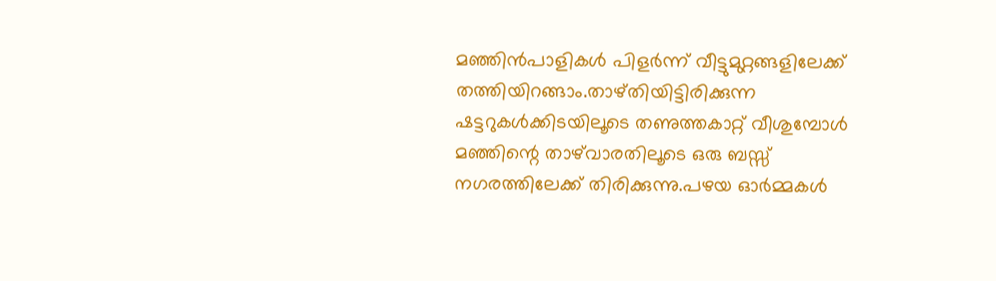മഞ്ഞിന്‍പാളികള്‍ പിളര്‍ന്ന് വീട്ടുമുറ്റങ്ങളിലേക്ക്‌ തത്തിയിറങ്ങാം.താഴ്തിയിട്ടിരിക്കുന്ന ഷട്ടറുകള്‍ക്കിടയിലൂടെ തണുത്തകാറ്റ്‌ വീശുമ്പോള്‍ മഞ്ഞിന്റെ താഴ്‌വാരതിലൂടെ ഒരു ബസ്സ്‌ നഗരത്തിലേക്ക്‌ തിരിക്കുന്നു.പഴയ ഓര്‍മ്മകള്‍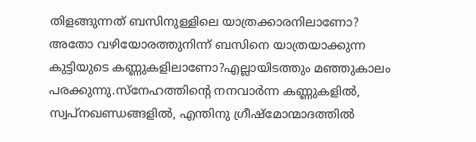തിളങ്ങുന്നത്‌ ബസിനുള്ളിലെ യാത്രക്കാരനിലാണോ? അതോ വഴിയോരത്തുനിന്ന് ബസിനെ യാത്രയാക്കുന്ന കുട്ടിയുടെ കണ്ണുകളിലാണോ?എല്ലായിടത്തും മഞ്ഞുകാലം പരക്കുന്നു.സ്നേഹത്തിന്റെ നനവാര്‍ന്ന കണ്ണുകളില്‍, സ്വപ്നഖണ്ഡങ്ങളില്‍, എന്തിനു ഗ്രീഷ്മോന്മാദത്തില്‍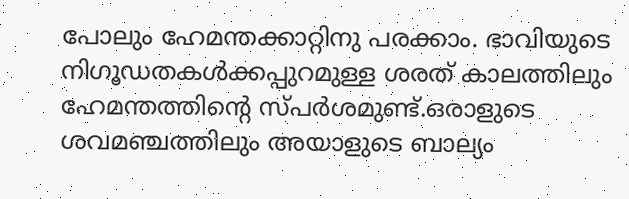പോലും ഹേമന്തക്കാറ്റിനു പരക്കാം. ഭാവിയുടെ നിഗൂഡതകള്‍ക്കപ്പുറമുള്ള ശരത്‌ കാലത്തിലും ഹേമന്തത്തിന്റെ സ്പര്‍ശമുണ്ട്‌.ഒരാളുടെ ശവമഞ്ചത്തിലും അയാളുടെ ബാല്യം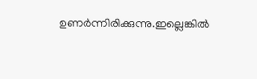ഉണര്‍ന്നിരിക്കുന്നു.ഇല്ലെങ്കില്‍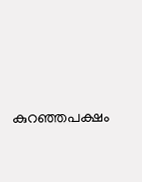കുറഞ്ഞപക്ഷം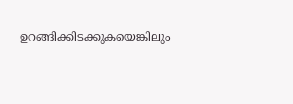ഉറങ്ങിക്കിടക്കുകയെങ്കിലും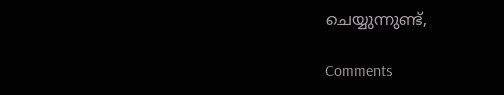ചെയ്യുന്നുണ്ട്‌,

Comments